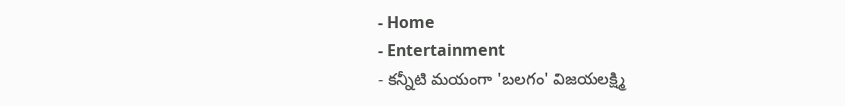- Home
- Entertainment
- కన్నీటి మయంగా 'బలగం' విజయలక్ష్మి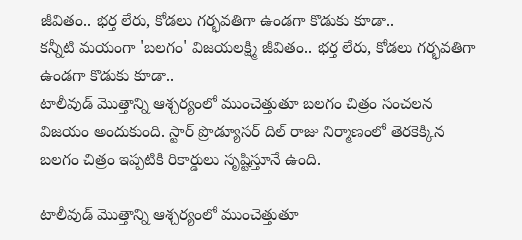జీవితం.. భర్త లేరు, కోడలు గర్భవతిగా ఉండగా కొడుకు కూడా..
కన్నీటి మయంగా 'బలగం' విజయలక్ష్మి జీవితం.. భర్త లేరు, కోడలు గర్భవతిగా ఉండగా కొడుకు కూడా..
టాలీవుడ్ మొత్తాన్ని ఆశ్చర్యంలో ముంచెత్తుతూ బలగం చిత్రం సంచలన విజయం అందుకుంది. స్టార్ ప్రొడ్యూసర్ దిల్ రాజు నిర్మాణంలో తెరకెక్కిన బలగం చిత్రం ఇప్పటికి రికార్డులు సృష్టిస్తూనే ఉంది.

టాలీవుడ్ మొత్తాన్ని ఆశ్చర్యంలో ముంచెత్తుతూ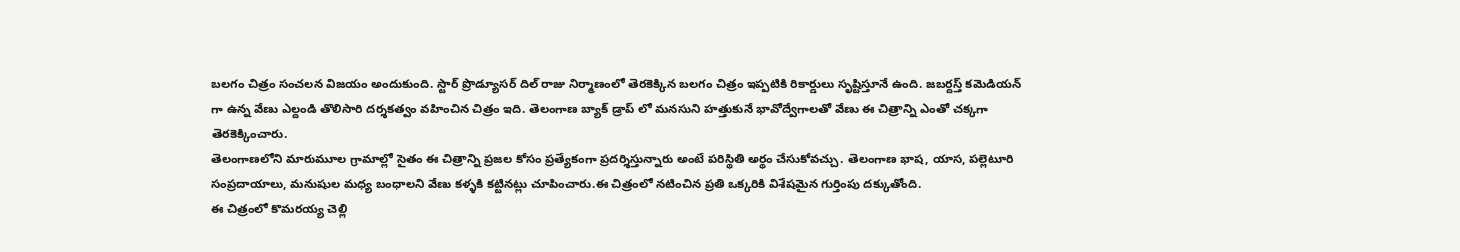బలగం చిత్రం సంచలన విజయం అందుకుంది. స్టార్ ప్రొడ్యూసర్ దిల్ రాజు నిర్మాణంలో తెరకెక్కిన బలగం చిత్రం ఇప్పటికి రికార్డులు సృష్టిస్తూనే ఉంది. జబర్దస్త్ కమెడియన్ గా ఉన్న వేణు ఎల్దండి తొలిసారి దర్శకత్వం వహించిన చిత్రం ఇది. తెలంగాణ బ్యాక్ డ్రాప్ లో మనసుని హత్తుకునే భావోద్వేగాలతో వేణు ఈ చిత్రాన్ని ఎంతో చక్కగా తెరకెక్కించారు.
తెలంగాణలోని మారుమూల గ్రామాల్లో సైతం ఈ చిత్రాన్ని ప్రజల కోసం ప్రత్యేకంగా ప్రదర్శిస్తున్నారు అంటే పరిస్థితి అర్థం చేసుకోవచ్చు. తెలంగాణ భాష, యాస, పల్లెటూరి సంప్రదాయాలు, మనుషుల మధ్య బంధాలని వేణు కళ్ళకి కట్టినట్లు చూపించారు.ఈ చిత్రంలో నటించిన ప్రతి ఒక్కరికి విశేషమైన గుర్తింపు దక్కుతోంది.
ఈ చిత్రంలో కొమరయ్య చెల్లి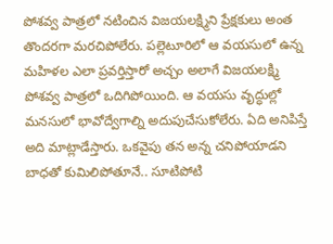పోశవ్వ పాత్రలో నటించిన విజయలక్ష్మిని ప్రేక్షకులు అంత తొందరగా మరచిపోలేరు. పల్లెటూరిలో ఆ వయసులో ఉన్న మహిళల ఎలా ప్రవర్తిస్తారో అచ్చం అలాగే విజయలక్ష్మి పోశవ్వ పాత్రలో ఒదిగిపోయింది. ఆ వయసు వృద్ధుల్లో మనసులో భావోద్వేగాల్ని అదుపుచేసుకోలేరు. ఏది అనిపిస్తే అది మాట్లాడేస్తారు. ఒకవైపు తన అన్న చనిపోయాడని బాధతో కుమిలిపోతూనే.. సూటిపోటి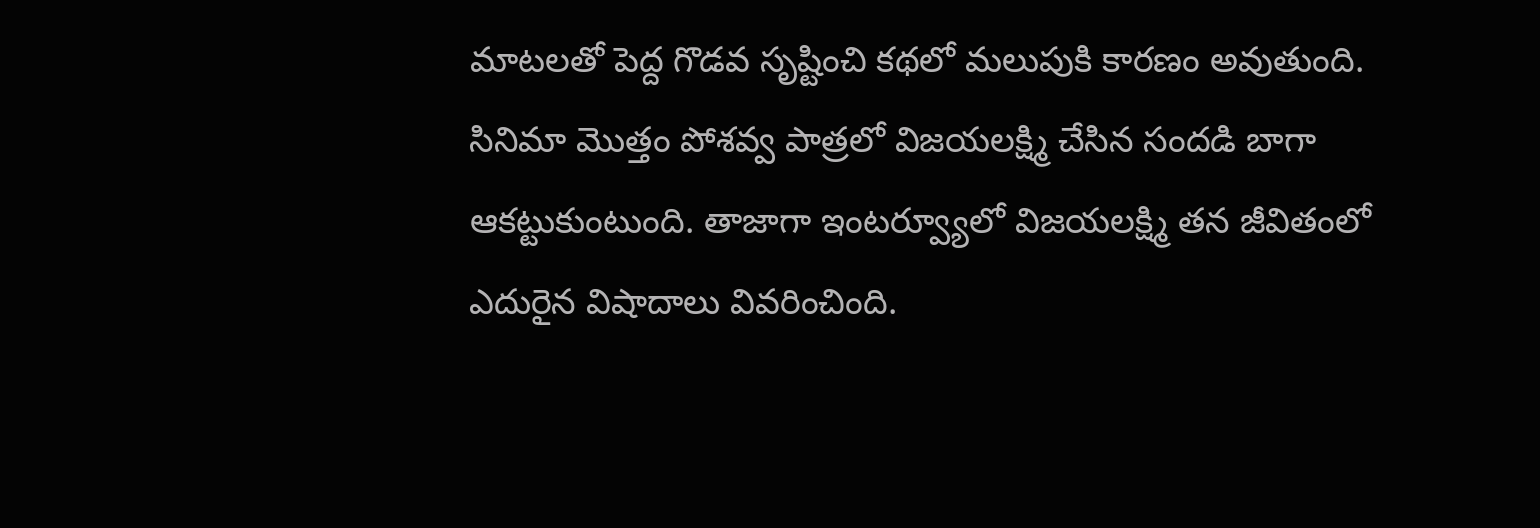మాటలతో పెద్ద గొడవ సృష్టించి కథలో మలుపుకి కారణం అవుతుంది.
సినిమా మొత్తం పోశవ్వ పాత్రలో విజయలక్ష్మి చేసిన సందడి బాగా ఆకట్టుకుంటుంది. తాజాగా ఇంటర్వ్యూలో విజయలక్ష్మి తన జీవితంలో ఎదురైన విషాదాలు వివరించింది.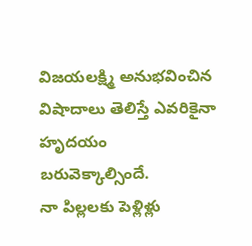విజయలక్ష్మి అనుభవించిన విషాదాలు తెలిస్తే ఎవరికైనా హృదయం బరువెక్కాల్సిందే.
నా పిల్లలకు పెళ్లిళ్లు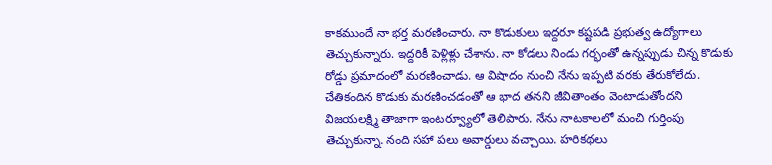కాకముందే నా భర్త మరణించారు. నా కొడుకులు ఇద్దరూ కష్టపడి ప్రభుత్వ ఉద్యోగాలు తెచ్చుకున్నారు. ఇద్దరికీ పెళ్లిళ్లు చేశాను. నా కోడలు నిండు గర్భంతో ఉన్నప్పుడు చిన్న కొడుకు రోడ్డు ప్రమాదంలో మరణించాడు. ఆ విషాదం నుంచి నేను ఇప్పటి వరకు తేరుకోలేదు.
చేతికందిన కొడుకు మరణించడంతో ఆ భాద తనని జీవితాంతం వెంటాడుతోందని విజయలక్ష్మి తాజాగా ఇంటర్వ్యూలో తెలిపారు. నేను నాటకాలలో మంచి గుర్తింపు తెచ్చుకున్నా. నంది సహా పలు అవార్డులు వచ్చాయి. హరికథలు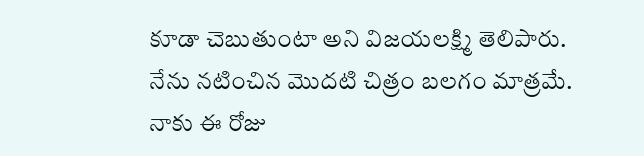కూడా చెబుతుంటా అని విజయలక్ష్మి తెలిపారు. నేను నటించిన మొదటి చిత్రం బలగం మాత్రమే. నాకు ఈ రోజు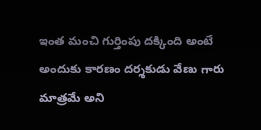ఇంత మంచి గుర్తింపు దక్కింది అంటే అందుకు కారణం దర్శకుడు వేణు గారు మాత్రమే అని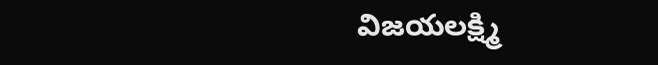విజయలక్ష్మి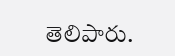తెలిపారు.